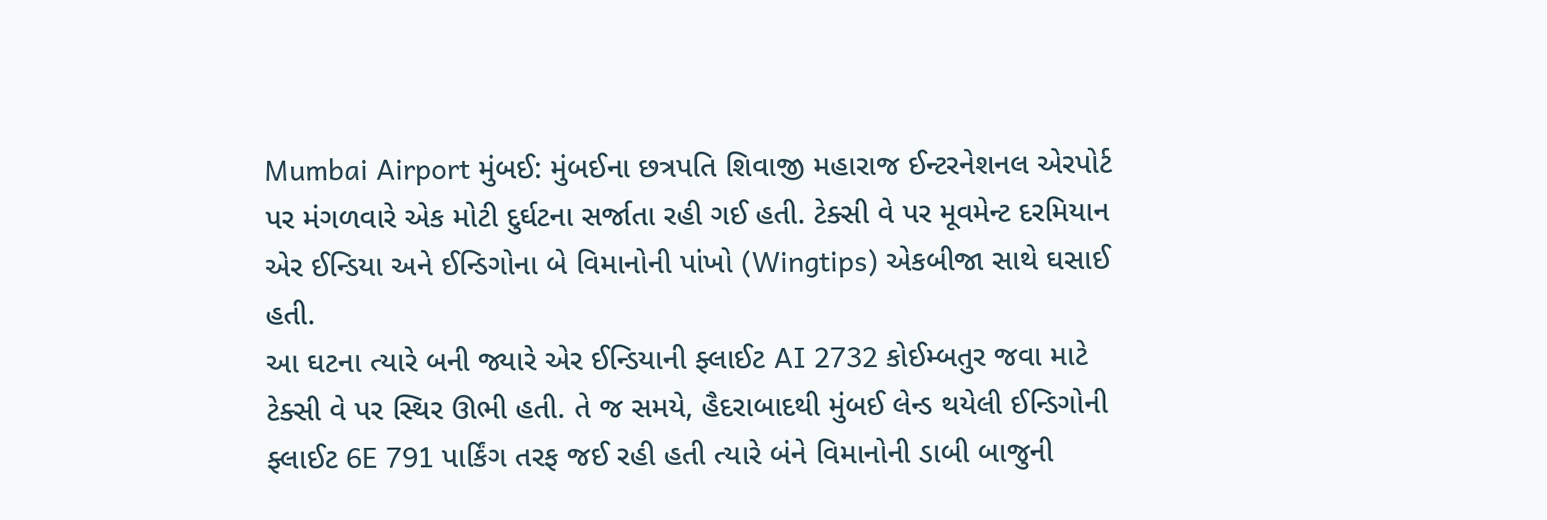Mumbai Airport મુંબઈ: મુંબઈના છત્રપતિ શિવાજી મહારાજ ઈન્ટરનેશનલ એરપોર્ટ પર મંગળવારે એક મોટી દુર્ઘટના સર્જાતા રહી ગઈ હતી. ટેક્સી વે પર મૂવમેન્ટ દરમિયાન એર ઈન્ડિયા અને ઈન્ડિગોના બે વિમાનોની પાંખો (Wingtips) એકબીજા સાથે ઘસાઈ હતી.
આ ઘટના ત્યારે બની જ્યારે એર ઈન્ડિયાની ફ્લાઈટ AI 2732 કોઈમ્બતુર જવા માટે ટેક્સી વે પર સ્થિર ઊભી હતી. તે જ સમયે, હૈદરાબાદથી મુંબઈ લેન્ડ થયેલી ઈન્ડિગોની ફ્લાઈટ 6E 791 પાર્કિંગ તરફ જઈ રહી હતી ત્યારે બંને વિમાનોની ડાબી બાજુની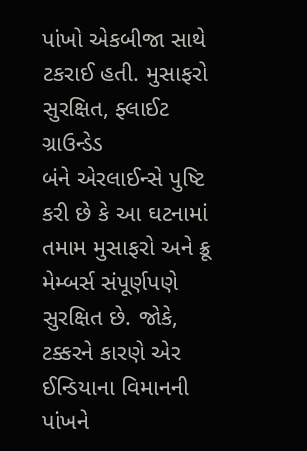પાંખો એકબીજા સાથે ટકરાઈ હતી. મુસાફરો સુરક્ષિત, ફ્લાઈટ ગ્રાઉન્ડેડ
બંને એરલાઈન્સે પુષ્ટિ કરી છે કે આ ઘટનામાં તમામ મુસાફરો અને ક્રૂ મેમ્બર્સ સંપૂર્ણપણે સુરક્ષિત છે. જોકે, ટક્કરને કારણે એર ઈન્ડિયાના વિમાનની પાંખને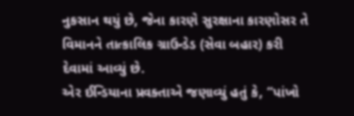નુકસાન થયું છે, જેના કારણે સુરક્ષાના કારણોસર તે વિમાનને તાત્કાલિક ગ્રાઉન્ડેડ (સેવા બહાર) કરી દેવામાં આવ્યું છે.
એર ઈન્ડિયાના પ્રવક્તાએ જણાવ્યું હતું કે, “પાંખો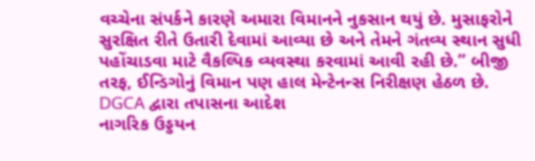વચ્ચેના સંપર્કને કારણે અમારા વિમાનને નુકસાન થયું છે. મુસાફરોને સુરક્ષિત રીતે ઉતારી દેવામાં આવ્યા છે અને તેમને ગંતવ્ય સ્થાન સુધી પહોંચાડવા માટે વૈકલ્પિક વ્યવસ્થા કરવામાં આવી રહી છે.” બીજી તરફ, ઈન્ડિગોનું વિમાન પણ હાલ મેન્ટેનન્સ નિરીક્ષણ હેઠળ છે.
DGCA દ્વારા તપાસના આદેશ
નાગરિક ઉડ્ડયન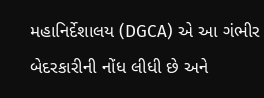મહાનિર્દેશાલય (DGCA) એ આ ગંભીર બેદરકારીની નોંધ લીધી છે અને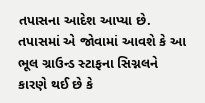તપાસના આદેશ આપ્યા છે. તપાસમાં એ જોવામાં આવશે કે આ ભૂલ ગ્રાઉન્ડ સ્ટાફના સિગ્નલને કારણે થઈ છે કે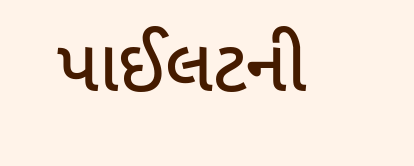પાઈલટની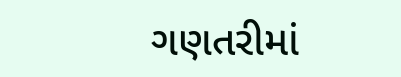ગણતરીમાં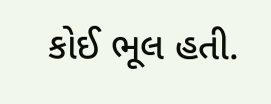કોઈ ભૂલ હતી.